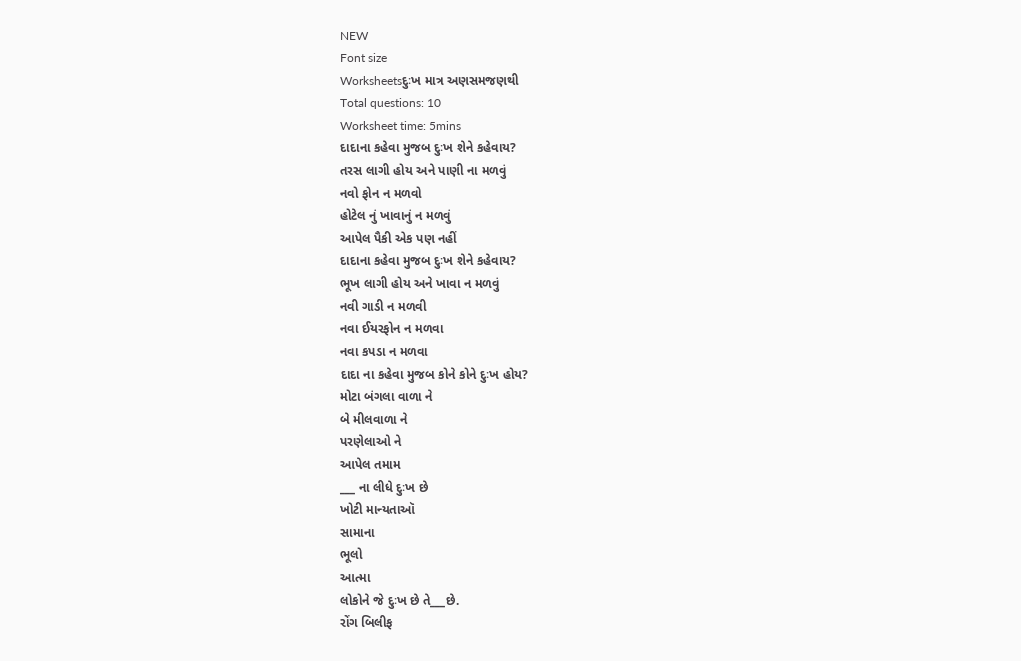NEW
Font size
Worksheetsદુઃખ માત્ર અણસમજણથી
Total questions: 10
Worksheet time: 5mins
દાદાના કહેવા મુજબ દુઃખ શેને કહેવાય?
તરસ લાગી હોય અને પાણી ના મળવું
નવો ફોન ન મળવો
હોટેલ નું ખાવાનું ન મળવું
આપેલ પૈકી એક પણ નહીં
દાદાના કહેવા મુજબ દુઃખ શેને કહેવાય?
ભૂખ લાગી હોય અને ખાવા ન મળવું
નવી ગાડી ન મળવી
નવા ઈયરફોન ન મળવા
નવા કપડા ન મળવા
દાદા ના કહેવા મુજબ કોને કોને દુઃખ હોય?
મોટા બંગલા વાળા ને
બે મીલવાળા ને
પરણેલાઓ ને
આપેલ તમામ
___ ના લીધે દુઃખ છે
ખોટી માન્યતાઑ
સામાના
ભૂલો
આત્મા
લોકોને જે દુઃખ છે તે___છે.
રોંગ બિલીફ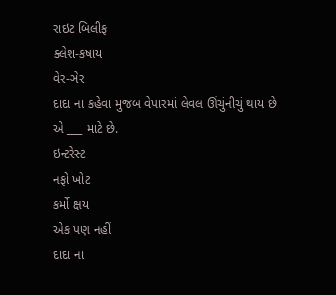રાઇટ બિલીફ
ક્લેશ-કષાય
વેર-ઞેર
દાદા ના કહેવા મુજબ વેપારમાં લેવલ ઊંચુંનીચું થાય છે એ ___ માટે છે.
ઇન્ટરેસ્ટ
નફો ખોટ
કર્મો ક્ષય
એક પણ નહીં
દાદા ના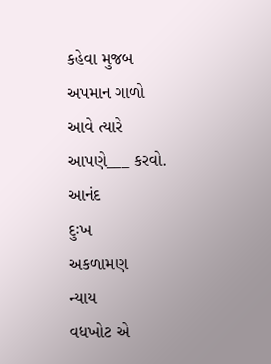કહેવા મુજબ અપમાન ગાળો આવે ત્યારે આપણે___ કરવો.
આનંદ
દુઃખ
અકળામણ
ન્યાય
વધખોટ એ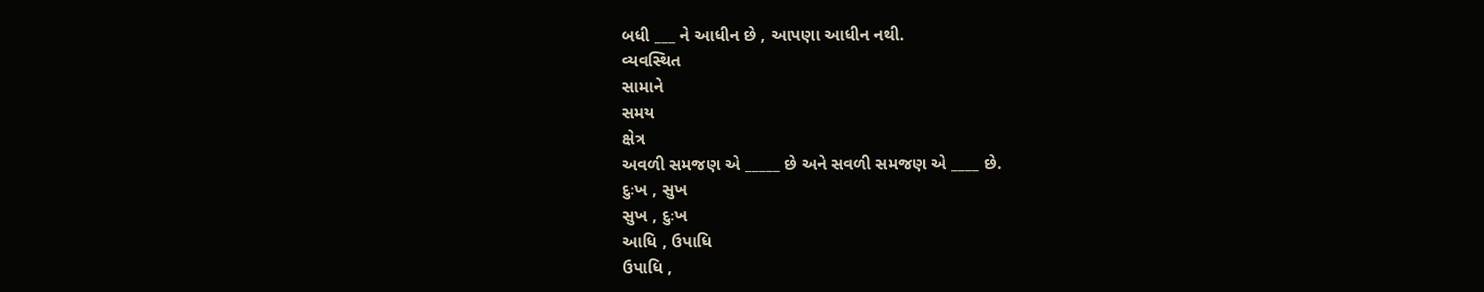બધી ___ ને આધીન છે , આપણા આધીન નથી.
વ્યવસ્થિત
સામાને
સમય
ક્ષેત્ર
અવળી સમજણ એ _____ છે અને સવળી સમજણ એ ____ છે.
દુઃખ , સુખ
સુખ , દુઃખ
આધિ , ઉપાધિ
ઉપાધિ ,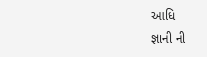આધિ
જ્ઞાની ની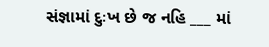સંજ્ઞામાં દુઃખ છે જ નહિ ___ માં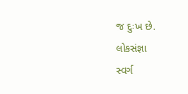જ દુઃખ છે.
લોકસંજ્ઞા
સ્વર્ગ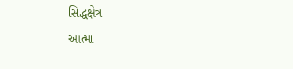સિદ્ધક્ષેત્ર
આત્મા